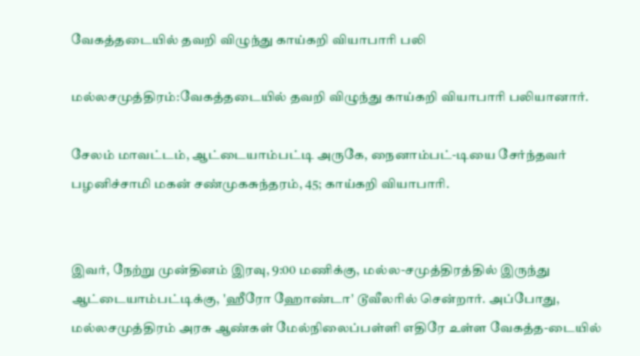வேகத்தடையில் தவறி விழுந்து காய்கறி வியாபாரி பலி

மல்லசமுத்திரம்:வேகத்தடையில் தவறி விழுந்து காய்கறி வியாபாரி பலியானார்.

சேலம் மாவட்டம், ஆட்டையாம்பட்டி அருகே, நைனாம்பட்-டியை சேர்ந்தவர் பழனிச்சாமி மகன் சண்முகசுந்தரம், 45; காய்கறி வியாபாரி.


இவர், நேற்று முன்தினம் இரவு, 9:00 மணிக்கு, மல்ல-சமுத்திரத்தில் இருந்து ஆட்டையாம்பட்டிக்கு, 'ஹீரோ ஹோண்டா' டூவீலரில் சென்றார். அப்போது, மல்லசமுத்திரம் அரசு ஆண்கள் மேல்நிலைப்பள்ளி எதிரே உள்ள வேகத்த-டையில்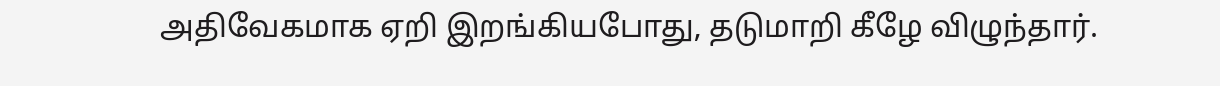அதிவேகமாக ஏறி இறங்கியபோது, தடுமாறி கீழே விழுந்தார்.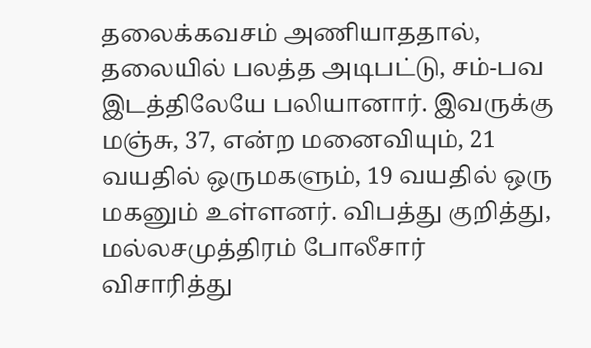தலைக்கவசம் அணியாததால், தலையில் பலத்த அடிபட்டு, சம்-பவ இடத்திலேயே பலியானார். இவருக்கு மஞ்சு, 37, என்ற மனைவியும், 21 வயதில் ஒருமகளும், 19 வயதில் ஒரு மகனும் உள்ளனர். விபத்து குறித்து, மல்லசமுத்திரம் போலீசார் விசாரித்து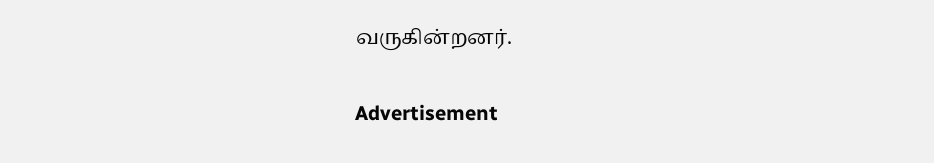வருகின்றனர்.

Advertisement